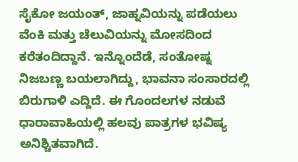ಸೈಕೋ ಜಯಂತ್, ಜಾಹ್ನವಿಯನ್ನು ಪಡೆಯಲು ವೆಂಕಿ ಮತ್ತು ಚೆಲುವಿಯನ್ನು ಮೋಸದಿಂದ ಕರೆತಂದಿದ್ದಾನೆ. ಇನ್ನೊಂದೆಡೆ, ಸಂತೋಷ್ನ ನಿಜಬಣ್ಣ ಬಯಲಾಗಿದ್ದು, ಭಾವನಾ ಸಂಸಾರದಲ್ಲಿ ಬಿರುಗಾಳಿ ಎದ್ದಿದೆ. ಈ ಗೊಂದಲಗಳ ನಡುವೆ ಧಾರಾವಾಹಿಯಲ್ಲಿ ಹಲವು ಪಾತ್ರಗಳ ಭವಿಷ್ಯ ಅನಿಶ್ಚಿತವಾಗಿದೆ.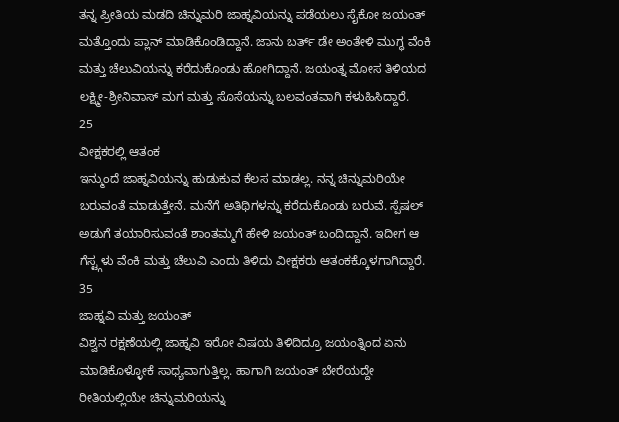ತನ್ನ ಪ್ರೀತಿಯ ಮಡದಿ ಚಿನ್ನುಮರಿ ಜಾಹ್ನವಿಯನ್ನು ಪಡೆಯಲು ಸೈಕೋ ಜಯಂತ್ ಮತ್ತೊಂದು ಪ್ಲಾನ್ ಮಾಡಿಕೊಂಡಿದ್ದಾನೆ. ಜಾನು ಬರ್ತ್ ಡೇ ಅಂತೇಳಿ ಮುಗ್ಧ ವೆಂಕಿ ಮತ್ತು ಚೆಲುವಿಯನ್ನು ಕರೆದುಕೊಂಡು ಹೋಗಿದ್ದಾನೆ. ಜಯಂತ್ನ ಮೋಸ ತಿಳಿಯದ ಲಕ್ಷ್ಮೀ-ಶ್ರೀನಿವಾಸ್ ಮಗ ಮತ್ತು ಸೊಸೆಯನ್ನು ಬಲವಂತವಾಗಿ ಕಳುಹಿಸಿದ್ದಾರೆ.
25
ವೀಕ್ಷಕರಲ್ಲಿ ಆತಂಕ
ಇನ್ಮುಂದೆ ಜಾಹ್ನವಿಯನ್ನು ಹುಡುಕುವ ಕೆಲಸ ಮಾಡಲ್ಲ. ನನ್ನ ಚಿನ್ನುಮರಿಯೇ ಬರುವಂತೆ ಮಾಡುತ್ತೇನೆ. ಮನೆಗೆ ಅತಿಥಿಗಳನ್ನು ಕರೆದುಕೊಂಡು ಬರುವೆ. ಸ್ಪೆಷಲ್ ಅಡುಗೆ ತಯಾರಿಸುವಂತೆ ಶಾಂತಮ್ಮಗೆ ಹೇಳಿ ಜಯಂತ್ ಬಂದಿದ್ದಾನೆ. ಇದೀಗ ಆ ಗೆಸ್ಟ್ಗಳು ವೆಂಕಿ ಮತ್ತು ಚೆಲುವಿ ಎಂದು ತಿಳಿದು ವೀಕ್ಷಕರು ಆತಂಕಕ್ಕೊಳಗಾಗಿದ್ದಾರೆ.
35
ಜಾಹ್ನವಿ ಮತ್ತು ಜಯಂತ್
ವಿಶ್ವನ ರಕ್ಷಣೆಯಲ್ಲಿ ಜಾಹ್ನವಿ ಇರೋ ವಿಷಯ ತಿಳಿದಿದ್ರೂ ಜಯಂತ್ನಿಂದ ಏನು ಮಾಡಿಕೊಳ್ಳೋಕೆ ಸಾಧ್ಯವಾಗುತ್ತಿಲ್ಲ. ಹಾಗಾಗಿ ಜಯಂತ್ ಬೇರೆಯದ್ದೇ ರೀತಿಯಲ್ಲಿಯೇ ಚಿನ್ನುಮರಿಯನ್ನು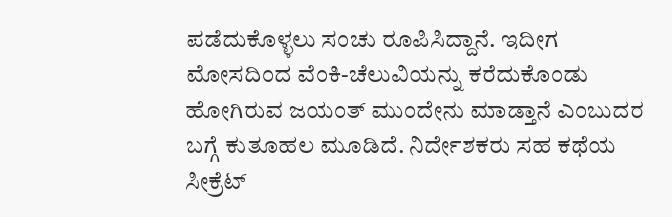ಪಡೆದುಕೊಳ್ಳಲು ಸಂಚು ರೂಪಿಸಿದ್ದಾನೆ. ಇದೀಗ ಮೋಸದಿಂದ ವೆಂಕಿ-ಚೆಲುವಿಯನ್ನು ಕರೆದುಕೊಂಡು ಹೋಗಿರುವ ಜಯಂತ್ ಮುಂದೇನು ಮಾಡ್ತಾನೆ ಎಂಬುದರ ಬಗ್ಗೆ ಕುತೂಹಲ ಮೂಡಿದೆ. ನಿರ್ದೇಶಕರು ಸಹ ಕಥೆಯ ಸೀಕ್ರೆಟ್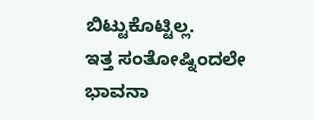ಬಿಟ್ಟುಕೊಟ್ಟಿಲ್ಲ.
ಇತ್ತ ಸಂತೋಷ್ನಿಂದಲೇ ಭಾವನಾ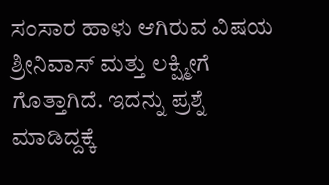ಸಂಸಾರ ಹಾಳು ಆಗಿರುವ ವಿಷಯ ಶ್ರೀನಿವಾಸ್ ಮತ್ತು ಲಕ್ಷ್ಮೀಗೆ ಗೊತ್ತಾಗಿದೆ. ಇದನ್ನು ಪ್ರಶ್ನೆ ಮಾಡಿದ್ದಕ್ಕೆ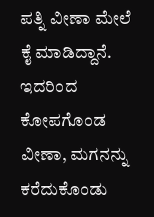ಪತ್ನಿ ವೀಣಾ ಮೇಲೆ ಕೈ ಮಾಡಿದ್ದಾನೆ. ಇದರಿಂದ ಕೋಪಗೊಂಡ ವೀಣಾ, ಮಗನನ್ನು ಕರೆದುಕೊಂಡು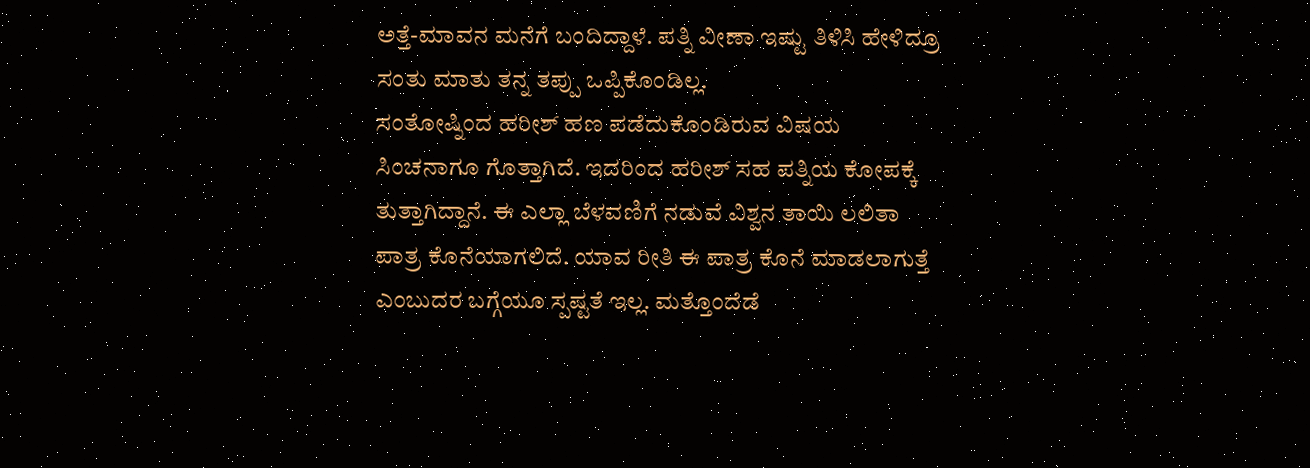ಅತ್ತೆ-ಮಾವನ ಮನೆಗೆ ಬಂದಿದ್ದಾಳೆ. ಪತ್ನಿ ವೀಣಾ ಇಷ್ಟು ತಿಳಿಸಿ ಹೇಳಿದ್ರೂ ಸಂತು ಮಾತು ತನ್ನ ತಪ್ಪು ಒಪ್ಪಿಕೊಂಡಿಲ್ಲ.
ಸಂತೋಷ್ನಿಂದ ಹರೀಶ್ ಹಣ ಪಡೆದುಕೊಂಡಿರುವ ವಿಷಯ ಸಿಂಚನಾಗೂ ಗೊತ್ತಾಗಿದೆ. ಇದರಿಂದ ಹರೀಶ್ ಸಹ ಪತ್ನಿಯ ಕೋಪಕ್ಕೆ ತುತ್ತಾಗಿದ್ದಾನೆ. ಈ ಎಲ್ಲಾ ಬೆಳವಣಿಗೆ ನಡುವೆ ವಿಶ್ವನ ತಾಯಿ ಲಲಿತಾ ಪಾತ್ರ ಕೊನೆಯಾಗಲಿದೆ. ಯಾವ ರೀತಿ ಈ ಪಾತ್ರ ಕೊನೆ ಮಾಡಲಾಗುತ್ತೆ ಎಂಬುದರ ಬಗ್ಗೆಯೂ ಸ್ಪಷ್ಟತೆ ಇಲ್ಲ. ಮತ್ತೊಂದೆಡೆ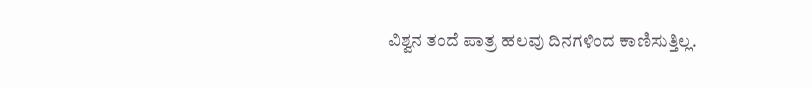ವಿಶ್ವನ ತಂದೆ ಪಾತ್ರ ಹಲವು ದಿನಗಳಿಂದ ಕಾಣಿಸುತ್ತಿಲ್ಲ.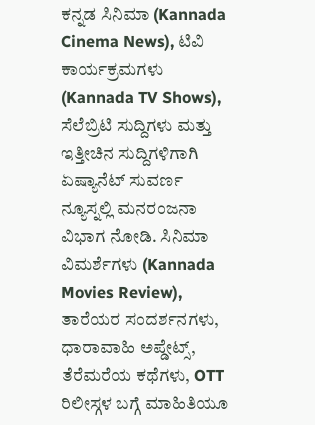ಕನ್ನಡ ಸಿನಿಮಾ (Kannada Cinema News), ಟಿವಿ ಕಾರ್ಯಕ್ರಮಗಳು (Kannada TV Shows), ಸೆಲೆಬ್ರಿಟಿ ಸುದ್ದಿಗಳು ಮತ್ತು ಇತ್ತೀಚಿನ ಸುದ್ದಿಗಳಿಗಾಗಿ ಏಷ್ಯಾನೆಟ್ ಸುವರ್ಣ ನ್ಯೂಸ್ನಲ್ಲಿ ಮನರಂಜನಾ ವಿಭಾಗ ನೋಡಿ. ಸಿನಿಮಾ ವಿಮರ್ಶೆಗಳು (Kannada Movies Review), ತಾರೆಯರ ಸಂದರ್ಶನಗಳು, ಧಾರಾವಾಹಿ ಅಪ್ಡೇಟ್ಸ್, ತೆರೆಮರೆಯ ಕಥೆಗಳು, OTT ರಿಲೀಸ್ಗಳ ಬಗ್ಗೆ ಮಾಹಿತಿಯೂ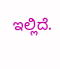ಇಲ್ಲಿದೆ.